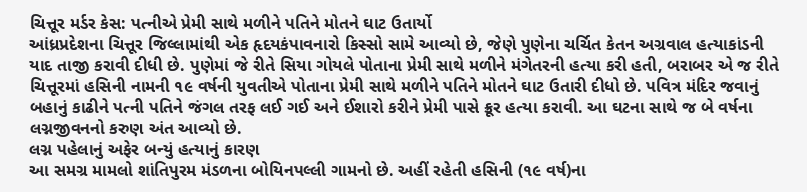ચિત્તૂર મર્ડર કેસ: પત્નીએ પ્રેમી સાથે મળીને પતિને મોતને ઘાટ ઉતાર્યો
આંધ્રપ્રદેશના ચિત્તૂર જિલ્લામાંથી એક હૃદયકંપાવનારો કિસ્સો સામે આવ્યો છે, જેણે પુણેના ચર્ચિત કેતન અગ્રવાલ હત્યાકાંડની યાદ તાજી કરાવી દીધી છે. પુણેમાં જે રીતે સિયા ગોયલે પોતાના પ્રેમી સાથે મળીને મંગેતરની હત્યા કરી હતી, બરાબર એ જ રીતે ચિત્તૂરમાં હસિની નામની ૧૯ વર્ષની યુવતીએ પોતાના પ્રેમી સાથે મળીને પતિને મોતને ઘાટ ઉતારી દીધો છે. પવિત્ર મંદિર જવાનું બહાનું કાઢીને પત્ની પતિને જંગલ તરફ લઈ ગઈ અને ઈશારો કરીને પ્રેમી પાસે ક્રૂર હત્યા કરાવી. આ ઘટના સાથે જ બે વર્ષના લગ્નજીવનનો કરુણ અંત આવ્યો છે.
લગ્ન પહેલાનું અફેર બન્યું હત્યાનું કારણ
આ સમગ્ર મામલો શાંતિપુરમ મંડળના બોયિનપલ્લી ગામનો છે. અહીં રહેતી હસિની (૧૯ વર્ષ)ના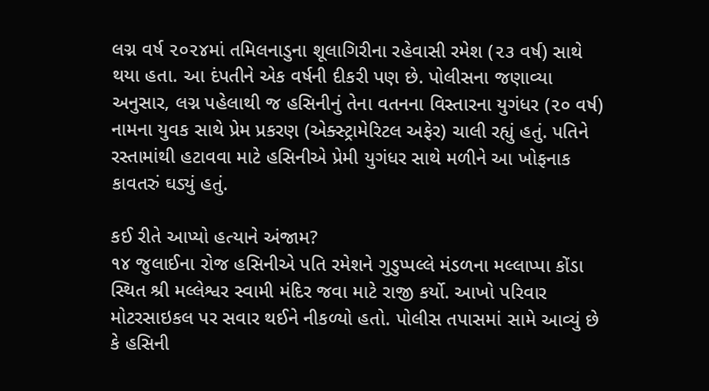લગ્ન વર્ષ ૨૦૨૪માં તમિલનાડુના શૂલાગિરીના રહેવાસી રમેશ (૨૩ વર્ષ) સાથે થયા હતા. આ દંપતીને એક વર્ષની દીકરી પણ છે. પોલીસના જણાવ્યા અનુસાર, લગ્ન પહેલાથી જ હસિનીનું તેના વતનના વિસ્તારના યુગંધર (૨૦ વર્ષ) નામના યુવક સાથે પ્રેમ પ્રકરણ (એક્સ્ટ્રામેરિટલ અફેર) ચાલી રહ્યું હતું. પતિને રસ્તામાંથી હટાવવા માટે હસિનીએ પ્રેમી યુગંધર સાથે મળીને આ ખોફનાક કાવતરું ઘડ્યું હતું.

કઈ રીતે આપ્યો હત્યાને અંજામ?
૧૪ જુલાઈના રોજ હસિનીએ પતિ રમેશને ગુડુપ્પલ્લે મંડળના મલ્લાપ્પા કોંડા સ્થિત શ્રી મલ્લેશ્વર સ્વામી મંદિર જવા માટે રાજી કર્યો. આખો પરિવાર મોટરસાઇકલ પર સવાર થઈને નીકળ્યો હતો. પોલીસ તપાસમાં સામે આવ્યું છે કે હસિની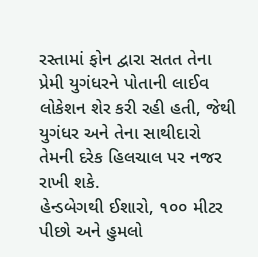રસ્તામાં ફોન દ્વારા સતત તેના પ્રેમી યુગંધરને પોતાની લાઈવ લોકેશન શેર કરી રહી હતી, જેથી યુગંધર અને તેના સાથીદારો તેમની દરેક હિલચાલ પર નજર રાખી શકે.
હેન્ડબેગથી ઈશારો, ૧૦૦ મીટર પીછો અને હુમલો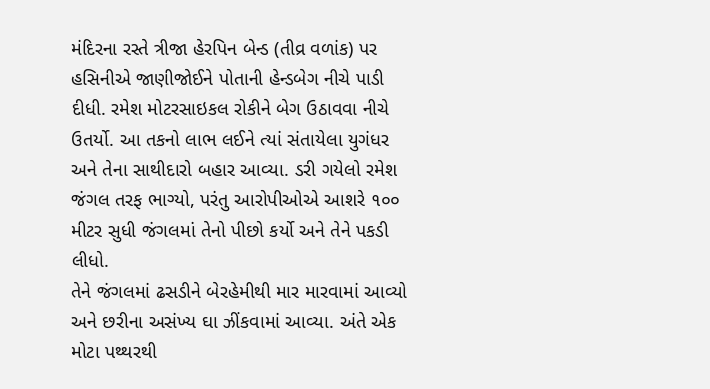મંદિરના રસ્તે ત્રીજા હેરપિન બેન્ડ (તીવ્ર વળાંક) પર હસિનીએ જાણીજોઈને પોતાની હેન્ડબેગ નીચે પાડી દીધી. રમેશ મોટરસાઇકલ રોકીને બેગ ઉઠાવવા નીચે ઉતર્યો. આ તકનો લાભ લઈને ત્યાં સંતાયેલા યુગંધર અને તેના સાથીદારો બહાર આવ્યા. ડરી ગયેલો રમેશ જંગલ તરફ ભાગ્યો, પરંતુ આરોપીઓએ આશરે ૧૦૦ મીટર સુધી જંગલમાં તેનો પીછો કર્યો અને તેને પકડી લીધો.
તેને જંગલમાં ઢસડીને બેરહેમીથી માર મારવામાં આવ્યો અને છરીના અસંખ્ય ઘા ઝીંકવામાં આવ્યા. અંતે એક મોટા પથ્થરથી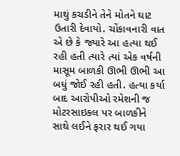માથું કચડીને તેને મોતને ઘાટ ઉતારી દેવાયો. ચોંકાવનારી વાત એ છે કે જ્યારે આ હત્યા થઈ રહી હતી ત્યારે ત્યાં એક વર્ષની માસૂમ બાળકી ઊભી ઊભી આ બધું જોઈ રહી હતી. હત્યા કર્યા બાદ આરોપીઓ રમેશની જ મોટરસાઇકલ પર બાળકીને સાથે લઈને ફરાર થઈ ગયા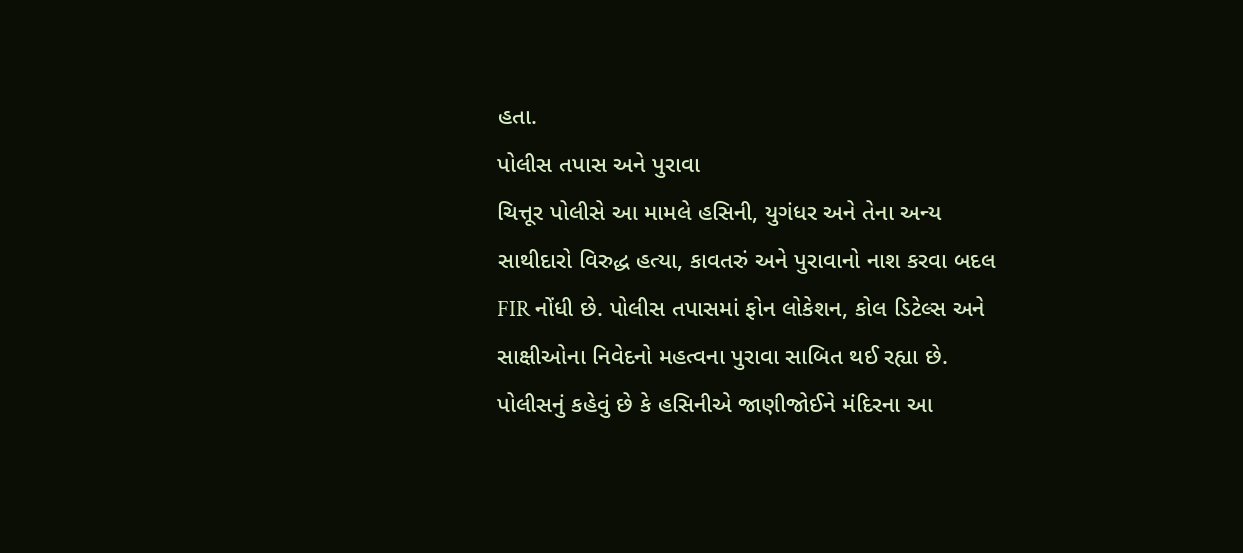હતા.
પોલીસ તપાસ અને પુરાવા
ચિત્તૂર પોલીસે આ મામલે હસિની, યુગંધર અને તેના અન્ય સાથીદારો વિરુદ્ધ હત્યા, કાવતરું અને પુરાવાનો નાશ કરવા બદલ FIR નોંધી છે. પોલીસ તપાસમાં ફોન લોકેશન, કોલ ડિટેલ્સ અને સાક્ષીઓના નિવેદનો મહત્વના પુરાવા સાબિત થઈ રહ્યા છે. પોલીસનું કહેવું છે કે હસિનીએ જાણીજોઈને મંદિરના આ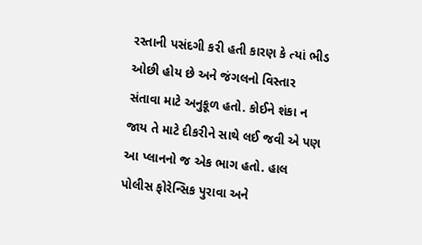રસ્તાની પસંદગી કરી હતી કારણ કે ત્યાં ભીડ ઓછી હોય છે અને જંગલનો વિસ્તાર સંતાવા માટે અનુકૂળ હતો. કોઈને શંકા ન જાય તે માટે દીકરીને સાથે લઈ જવી એ પણ આ પ્લાનનો જ એક ભાગ હતો. હાલ પોલીસ ફોરેન્સિક પુરાવા અને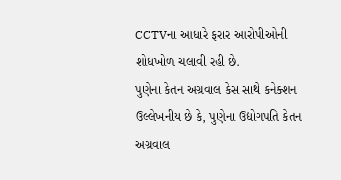CCTVના આધારે ફરાર આરોપીઓની શોધખોળ ચલાવી રહી છે.
પુણેના કેતન અગ્રવાલ કેસ સાથે કનેક્શન
ઉલ્લેખનીય છે કે, પુણેના ઉદ્યોગપતિ કેતન અગ્રવાલ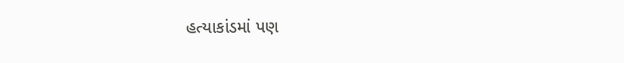હત્યાકાંડમાં પણ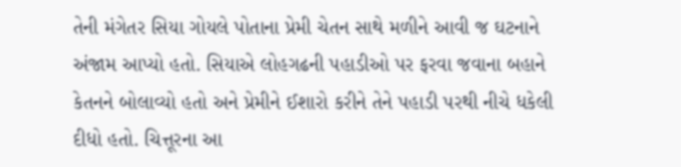તેની મંગેતર સિયા ગોયલે પોતાના પ્રેમી ચેતન સાથે મળીને આવી જ ઘટનાને અંજામ આપ્યો હતો. સિયાએ લોહગઢની પહાડીઓ પર ફરવા જવાના બહાને કેતનને બોલાવ્યો હતો અને પ્રેમીને ઈશારો કરીને તેને પહાડી પરથી નીચે ધકેલી દીધો હતો. ચિત્તૂરના આ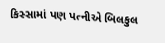કિસ્સામાં પણ પત્નીએ બિલકુલ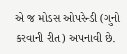એ જ મોડસ ઓપરેન્ડી (ગુનો કરવાની રીત) અપનાવી છે.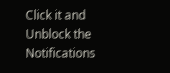Click it and Unblock the Notifications